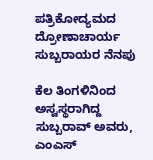ಪತ್ರಿಕೋದ್ಯಮದ ದ್ರೋಣಾಚಾರ್ಯ ಸುಬ್ಬರಾಯರ ನೆನಪು

ಕೆಲ ತಿಂಗಳಿನಿಂದ ಅಸ್ವಸ್ಥರಾಗಿದ್ದ ಸುಬ್ಬರಾವ್ ಅವರು, ಎಂಎಸ್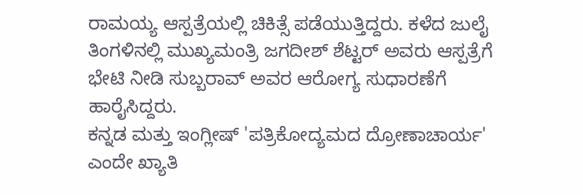ರಾಮಯ್ಯ ಆಸ್ಪತ್ರೆಯಲ್ಲಿ ಚಿಕಿತ್ಸೆ ಪಡೆಯುತ್ತಿದ್ದರು. ಕಳೆದ ಜುಲೈ ತಿಂಗಳಿನಲ್ಲಿ ಮುಖ್ಯಮಂತ್ರಿ ಜಗದೀಶ್ ಶೆಟ್ಟರ್ ಅವರು ಆಸ್ಪತ್ರೆಗೆ ಭೇಟಿ ನೀಡಿ ಸುಬ್ಬರಾವ್ ಅವರ ಆರೋಗ್ಯ ಸುಧಾರಣೆಗೆ ಹಾರೈಸಿದ್ದರು.
ಕನ್ನಡ ಮತ್ತು ಇಂಗ್ಲೀಷ್ 'ಪತ್ರಿಕೋದ್ಯಮದ ದ್ರೋಣಾಚಾರ್ಯ' ಎಂದೇ ಖ್ಯಾತಿ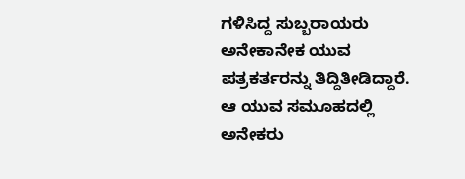ಗಳಿಸಿದ್ದ ಸುಬ್ಬರಾಯರು ಅನೇಕಾನೇಕ ಯುವ ಪತ್ರಕರ್ತರನ್ನು ತಿದ್ದಿತೀಡಿದ್ದಾರೆ. ಆ ಯುವ ಸಮೂಹದಲ್ಲಿ ಅನೇಕರು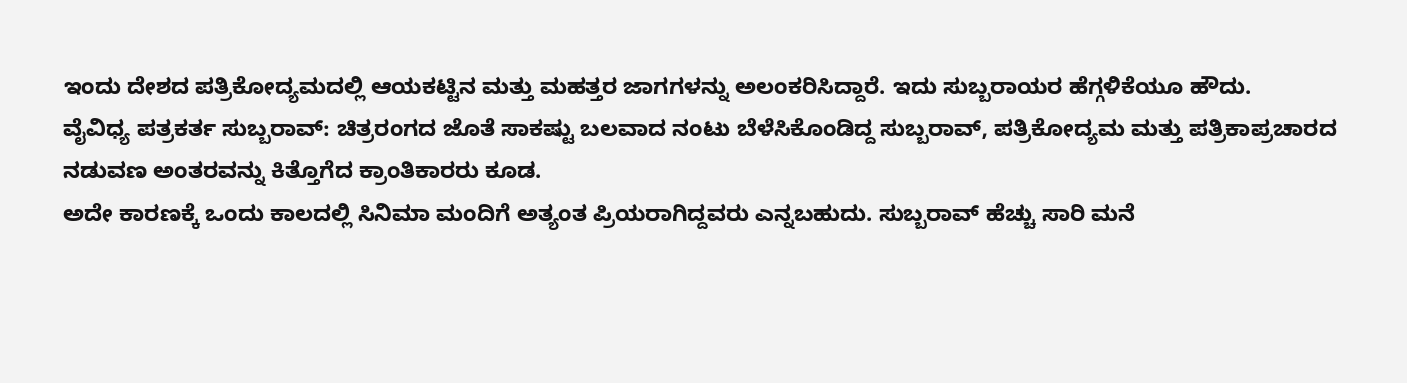ಇಂದು ದೇಶದ ಪತ್ರಿಕೋದ್ಯಮದಲ್ಲಿ ಆಯಕಟ್ಟಿನ ಮತ್ತು ಮಹತ್ತರ ಜಾಗಗಳನ್ನು ಅಲಂಕರಿಸಿದ್ದಾರೆ. ಇದು ಸುಬ್ಬರಾಯರ ಹೆಗ್ಗಳಿಕೆಯೂ ಹೌದು.
ವೈವಿಧ್ಯ ಪತ್ರಕರ್ತ ಸುಬ್ಬರಾವ್: ಚಿತ್ರರಂಗದ ಜೊತೆ ಸಾಕಷ್ಟು ಬಲವಾದ ನಂಟು ಬೆಳೆಸಿಕೊಂಡಿದ್ದ ಸುಬ್ಬರಾವ್, ಪತ್ರಿಕೋದ್ಯಮ ಮತ್ತು ಪತ್ರಿಕಾಪ್ರಚಾರದ ನಡುವಣ ಅಂತರವನ್ನು ಕಿತ್ತೊಗೆದ ಕ್ರಾಂತಿಕಾರರು ಕೂಡ.
ಅದೇ ಕಾರಣಕ್ಕೆ ಒಂದು ಕಾಲದಲ್ಲಿ ಸಿನಿಮಾ ಮಂದಿಗೆ ಅತ್ಯಂತ ಪ್ರಿಯರಾಗಿದ್ದವರು ಎನ್ನಬಹುದು. ಸುಬ್ಬರಾವ್ ಹೆಚ್ಚು ಸಾರಿ ಮನೆ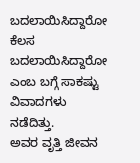ಬದಲಾಯಿಸಿದ್ದಾರೋ ಕೆಲಸ ಬದಲಾಯಿಸಿದ್ದಾರೋ ಎಂಬ ಬಗ್ಗೆ ಸಾಕಷ್ಟು ವಿವಾದಗಳು ನಡೆದಿತ್ತು.
ಅವರ ವೃತ್ತಿ ಜೀವನ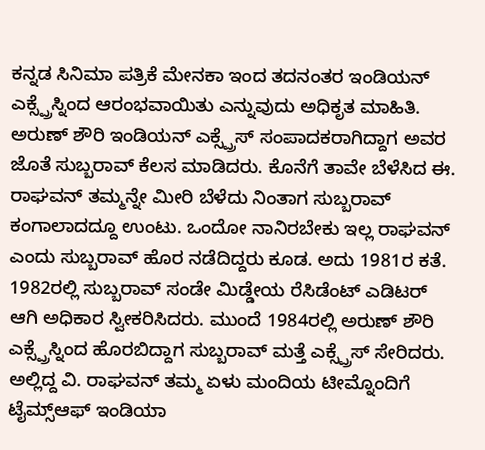ಕನ್ನಡ ಸಿನಿಮಾ ಪತ್ರಿಕೆ ಮೇನಕಾ ಇಂದ ತದನಂತರ ಇಂಡಿಯನ್ ಎಕ್ಸ್ಪ್ರೆಸ್ನಿಂದ ಆರಂಭವಾಯಿತು ಎನ್ನುವುದು ಅಧಿಕೃತ ಮಾಹಿತಿ.
ಅರುಣ್ ಶೌರಿ ಇಂಡಿಯನ್ ಎಕ್ಸ್ಪ್ರೆಸ್ ಸಂಪಾದಕರಾಗಿದ್ದಾಗ ಅವರ ಜೊತೆ ಸುಬ್ಬರಾವ್ ಕೆಲಸ ಮಾಡಿದರು. ಕೊನೆಗೆ ತಾವೇ ಬೆಳೆಸಿದ ಈ. ರಾಘವನ್ ತಮ್ಮನ್ನೇ ಮೀರಿ ಬೆಳೆದು ನಿಂತಾಗ ಸುಬ್ಬರಾವ್ ಕಂಗಾಲಾದದ್ದೂ ಉಂಟು. ಒಂದೋ ನಾನಿರಬೇಕು ಇಲ್ಲ ರಾಘವನ್ ಎಂದು ಸುಬ್ಬರಾವ್ ಹೊರ ನಡೆದಿದ್ದರು ಕೂಡ. ಅದು 1981ರ ಕತೆ.
1982ರಲ್ಲಿ ಸುಬ್ಬರಾವ್ ಸಂಡೇ ಮಿಡ್ಡೇಯ ರೆಸಿಡೆಂಟ್ ಎಡಿಟರ್ ಆಗಿ ಅಧಿಕಾರ ಸ್ವೀಕರಿಸಿದರು. ಮುಂದೆ 1984ರಲ್ಲಿ ಅರುಣ್ ಶೌರಿ ಎಕ್ಸ್ಪ್ರೆಸ್ನಿಂದ ಹೊರಬಿದ್ದಾಗ ಸುಬ್ಬರಾವ್ ಮತ್ತೆ ಎಕ್ಸ್ಪ್ರೆಸ್ ಸೇರಿದರು. ಅಲ್ಲಿದ್ದ ವಿ. ರಾಘವನ್ ತಮ್ಮ ಏಳು ಮಂದಿಯ ಟೀಮ್ನೊಂದಿಗೆ ಟೈಮ್ಸ್ಆಫ್ ಇಂಡಿಯಾ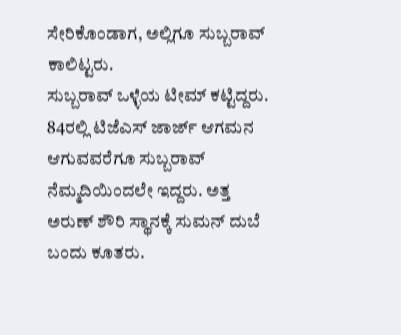ಸೇರಿಕೊಂಡಾಗ, ಅಲ್ಲಿಗೂ ಸುಬ್ಬರಾವ್ ಕಾಲಿಟ್ಟರು.
ಸುಬ್ಬರಾವ್ ಒಳ್ಳೆಯ ಟೀಮ್ ಕಟ್ಟಿದ್ದರು. 84ರಲ್ಲಿ ಟಿಜೆಎಸ್ ಜಾರ್ಜ್ ಆಗಮನ ಆಗುವವರೆಗೂ ಸುಬ್ಬರಾವ್ ನೆಮ್ಮದಿಯಿಂದಲೇ ಇದ್ದರು. ಅತ್ತ ಅರುಣ್ ಶೌರಿ ಸ್ಥಾನಕ್ಕೆ ಸುಮನ್ ದುಬೆ ಬಂದು ಕೂತರು.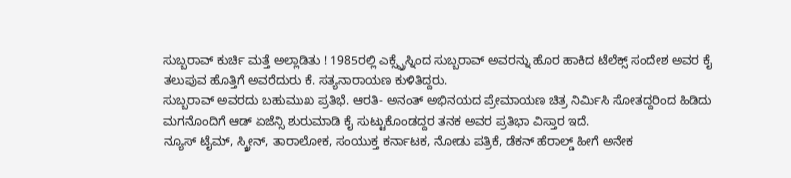ಸುಬ್ಬರಾವ್ ಕುರ್ಚಿ ಮತ್ತೆ ಅಲ್ಲಾಡಿತು ! 1985ರಲ್ಲಿ ಎಕ್ಸ್ಪ್ರೆಸ್ನಿಂದ ಸುಬ್ಬರಾವ್ ಅವರನ್ನು ಹೊರ ಹಾಕಿದ ಟೆಲೆಕ್ಸ್ ಸಂದೇಶ ಅವರ ಕೈ ತಲುಪುವ ಹೊತ್ತಿಗೆ ಅವರೆದುರು ಕೆ. ಸತ್ಯನಾರಾಯಣ ಕುಳಿತಿದ್ದರು.
ಸುಬ್ಬರಾವ್ ಅವರದು ಬಹುಮುಖ ಪ್ರತಿಭೆ. ಆರತಿ- ಅನಂತ್ ಅಭಿನಯದ ಪ್ರೇಮಾಯಣ ಚಿತ್ರ ನಿರ್ಮಿಸಿ ಸೋತದ್ದರಿಂದ ಹಿಡಿದು ಮಗನೊಂದಿಗೆ ಆಡ್ ಏಜೆನ್ಸಿ ಶುರುಮಾಡಿ ಕೈ ಸುಟ್ಟುಕೊಂಡದ್ದರ ತನಕ ಅವರ ಪ್ರತಿಭಾ ವಿಸ್ತಾರ ಇದೆ.
ನ್ಯೂಸ್ ಟೈಮ್, ಸ್ಕ್ರೀನ್, ತಾರಾಲೋಕ, ಸಂಯುಕ್ತ ಕರ್ನಾಟಕ, ನೋಡು ಪತ್ರಿಕೆ, ಡೆಕನ್ ಹೆರಾಲ್ಡ್ ಹೀಗೆ ಅನೇಕ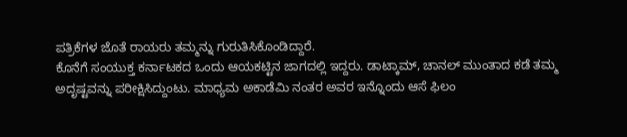ಪತ್ರಿಕೆಗಳ ಜೊತೆ ರಾಯರು ತಮ್ಮನ್ನು ಗುರುತಿಸಿಕೊಂಡಿದ್ದಾರೆ.
ಕೊನೆಗೆ ಸಂಯುಕ್ತ ಕರ್ನಾಟಕದ ಒಂದು ಆಯಕಟ್ಟಿನ ಜಾಗದಲ್ಲಿ ಇದ್ದರು. ಡಾಟ್ಕಾಮ್, ಚಾನಲ್ ಮುಂತಾದ ಕಡೆ ತಮ್ಮ ಅದೃಷ್ಟವನ್ನು ಪರೀಕ್ಷಿಸಿದ್ದುಂಟು. ಮಾಧ್ಯಮ ಅಕಾಡೆಮಿ ನಂತರ ಅವರ ಇನ್ನೊಂದು ಆಸೆ ಫಿಲಂ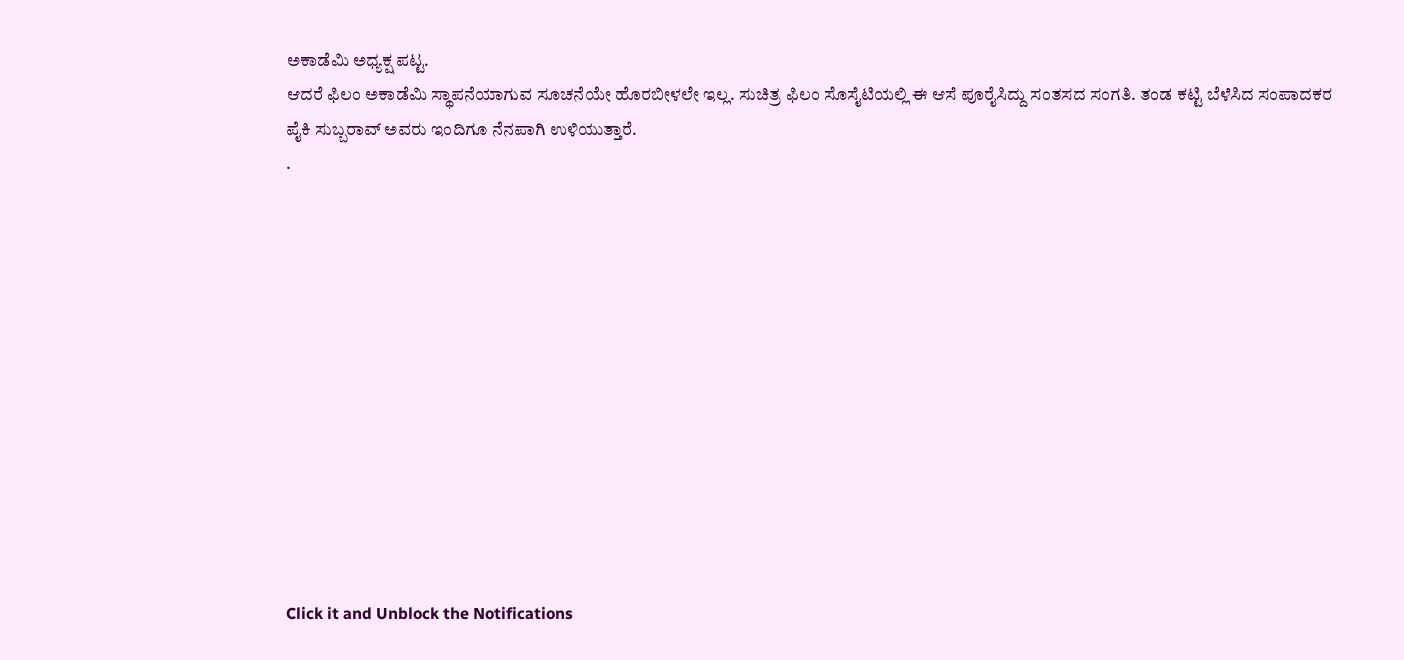ಅಕಾಡೆಮಿ ಅಧ್ಯಕ್ಷ ಪಟ್ಟ.
ಆದರೆ ಫಿಲಂ ಅಕಾಡೆಮಿ ಸ್ಥಾಪನೆಯಾಗುವ ಸೂಚನೆಯೇ ಹೊರಬೀಳಲೇ ಇಲ್ಲ. ಸುಚಿತ್ರ ಫಿಲಂ ಸೊಸೈಟಿಯಲ್ಲಿ ಈ ಆಸೆ ಪೂರೈಸಿದ್ದು ಸಂತಸದ ಸಂಗತಿ. ತಂಡ ಕಟ್ಟಿ ಬೆಳೆಸಿದ ಸಂಪಾದಕರ ಪೈಕಿ ಸುಬ್ಬರಾವ್ ಅವರು ಇಂದಿಗೂ ನೆನಪಾಗಿ ಉಳಿಯುತ್ತಾರೆ.
.












Click it and Unblock the Notifications